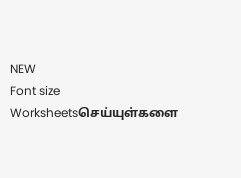NEW
Font size
Worksheetsசெய்யுள்களை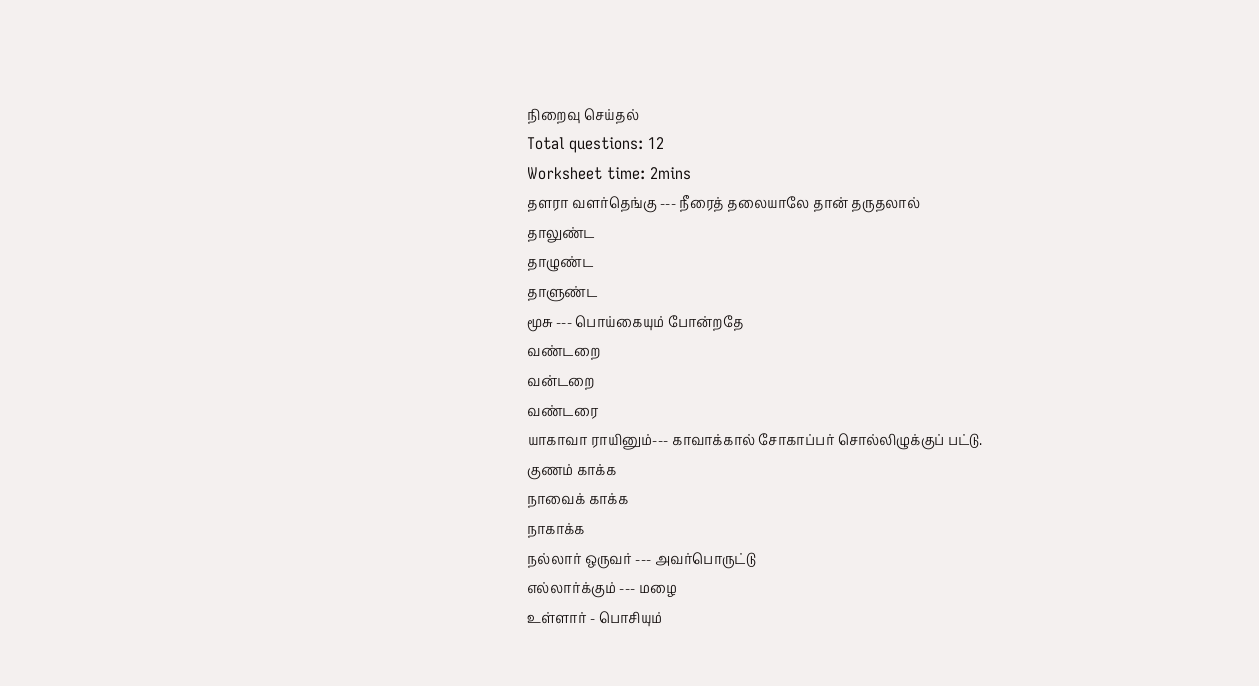நிறைவு செய்தல்
Total questions: 12
Worksheet time: 2mins
தளரா வளர்தெங்கு --- நீரைத் தலையாலே தான் தருதலால்
தாலுண்ட
தாழுண்ட
தாளுண்ட
மூசு --- பொய்கையும் போன்றதே
வண்டறை
வன்டறை
வண்டரை
யாகாவா ராயினும்--- காவாக்கால் சோகாப்பர் சொல்லிழுக்குப் பட்டு.
குணம் காக்க
நாவைக் காக்க
நாகாக்க
நல்லார் ஒருவர் --- அவர்பொருட்டு
எல்லார்க்கும் --- மழை
உள்ளார் - பொசியும்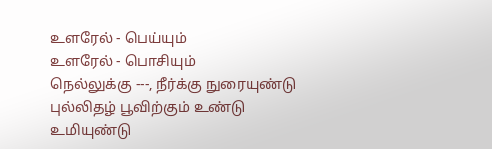உளரேல் - பெய்யும்
உளரேல் - பொசியும்
நெல்லுக்கு ---, நீர்க்கு நுரையுண்டு
புல்லிதழ் பூவிற்கும் உண்டு
உமியுண்டு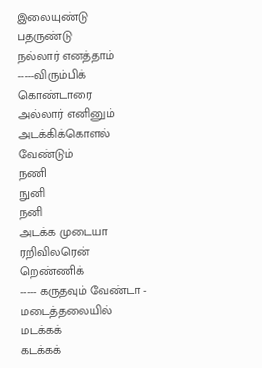இலையுண்டு
பதருண்டு
நல்லார் எனத்தாம் -----விரும்பிக் கொண்டாரை
அல்லார் எனினும் அடக்கிக்கொளல் வேண்டும்
நணி
நுனி
நனி
அடக்க முடையா ரறிவிலரென் றெண்ணிக்
----- கருதவும் வேண்டா - மடைத்தலையில்
மடக்கக்
கடக்கக்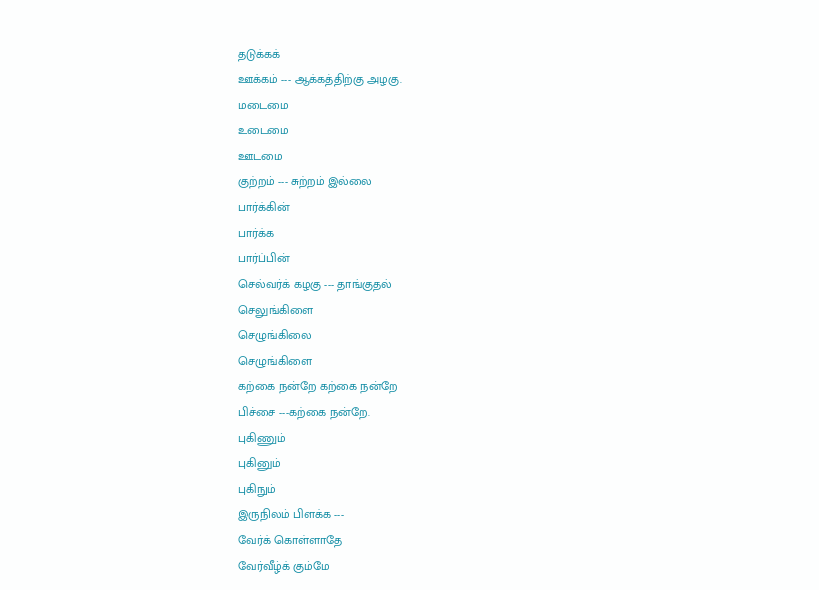தடுக்கக்
ஊக்கம் --- ஆக்கத்திற்கு அழகு.
மடைமை
உடைமை
ஊடமை
குற்றம் --- சுற்றம் இல்லை
பார்க்கின்
பார்க்க
பார்ப்பின்
செல்வர்க் கழகு --- தாங்குதல்
செலுங்கிளை
செழுங்கிலை
செழுங்கிளை
கற்கை நன்றே கற்கை நன்றே
பிச்சை ---கற்கை நன்றே.
புகிணும்
புகினும்
புகிநும்
இருநிலம் பிளக்க ---
வேர்க் கொள்ளாதே
வேர்வீழ்க் கும்மே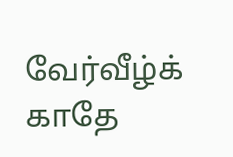வேர்வீழ்க் காதே